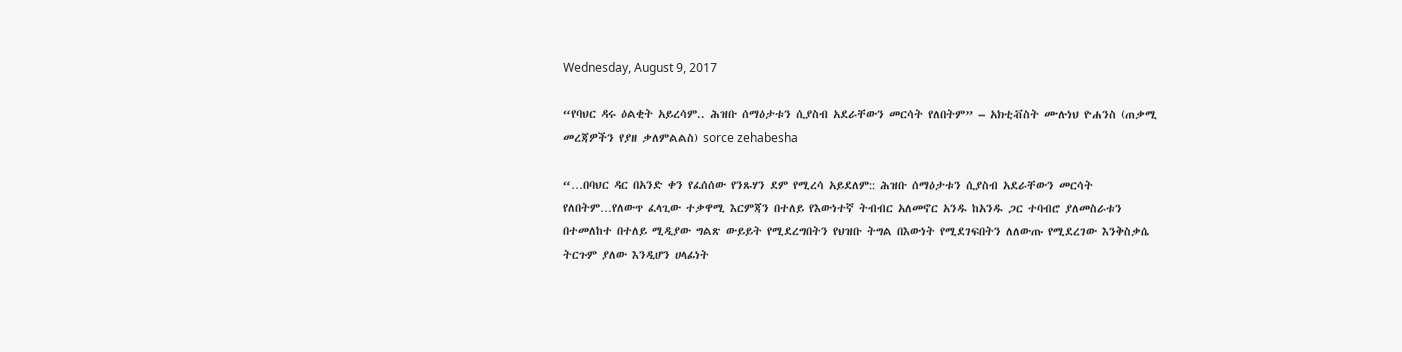Wednesday, August 9, 2017

“የባህር ዳሩ ዕልቂት አይረሳም.. ሕዝቡ ሰማዕታቱን ሲያስብ አደራቸውን መርሳት የለበትም” – አክቲቭስት ሙሉነህ ዮሐንስ (ጠቃሚ መረጃዎችን የያዘ ቃለምልልስ) sorce zehabesha

“…በባህር ዳር በአንድ ቀን የፈሰሰው የንጹሃን ደም የሚረሳ አይደለም:: ሕዝቡ ሰማዕታቱን ሲያስብ አደራቸውን መርሳት የለበትም…የለውጥ ፈላጊው ተቃዋሚ እርምጃን በተለይ የእውነተኛ ትብብር አለመኖር አንዱ ከአንዱ ጋር ተባብሮ ያለመስራቱን በተመለከተ በተለይ ሚዲያው ግልጽ ውይይት የሚደረግበትን የህዝቡ ትግል በእውነት የሚደገፍበትን ለለውጡ የሚደረገው እንቅስቃሴ ትርጉም ያለው እንዲሆን ሀላፊነት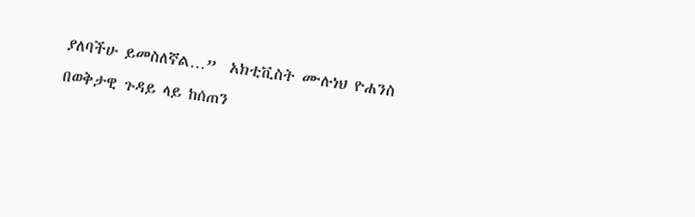ያለባችሁ ይመስለኛል…”  አክቲቪስት ሙሉነህ ዮሐንስ በወቅታዊ ጉዳይ ላይ ከሰጠን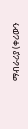ማብራሪያ (ቀሪውን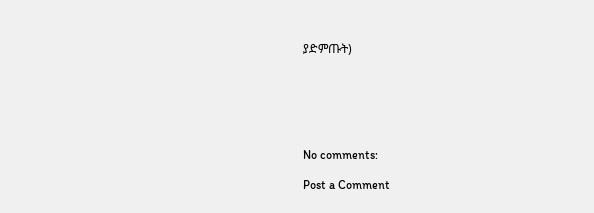ያድምጡት)






No comments:

Post a Comment